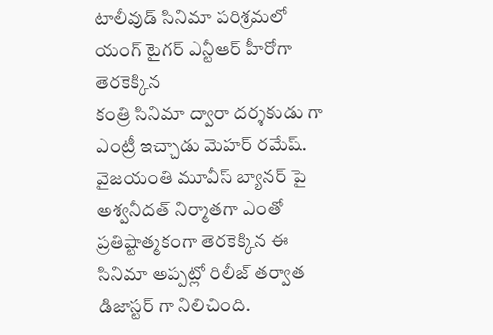టాలీవుడ్ సినిమా పరిశ్రమలో
యంగ్ టైగర్ ఎన్టీఆర్ హీరోగా తెరకెక్కిన
కంత్రి సినిమా ద్వారా దర్శకుడు గా ఎంట్రీ ఇచ్చాడు మెహర్ రమేష్.
వైజయంతి మూవీస్ బ్యానర్ పై అశ్వనీదత్ నిర్మాతగా ఎంతో ప్రతిష్టాత్మకంగా తెరకెక్కిన ఈ
సినిమా అప్పట్లో రిలీజ్ తర్వాత డిజాస్టర్ గా నిలిచింది.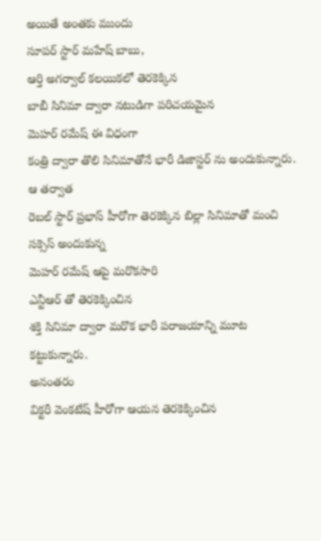అయితే అంతకు ముందు
సూపర్ స్టార్ మహేష్ బాబు,
ఆర్తి అగర్వాల్ కలయికలో తెరకెక్కిన
బాబీ సినిమా ద్వారా నటుడిగా పరిచయమైన
మెహర్ రమేష్ ఈ విధంగా
కంత్రి ద్వారా తొలి సినిమాతోనే భారీ డిజాస్టర్ ను అందుకున్నారు. ఆ తర్వాత
రెబల్ స్టార్ ప్రభాస్ హీరోగా తెరకెక్కిన బిల్లా సినిమాతో మంచి
సక్సెస్ అందుకున్న
మెహర్ రమేష్ ఆపై మరొకసారి
ఎన్టీఆర్ తో తెరకెక్కించిన
శక్తి సినిమా ద్వారా మరొక భారీ పరాజయాన్ని మూట కట్టుకున్నారు.
అనంతరం
విక్టరీ వెంకటేష్ హీరోగా ఆయన తెరకెక్కించిన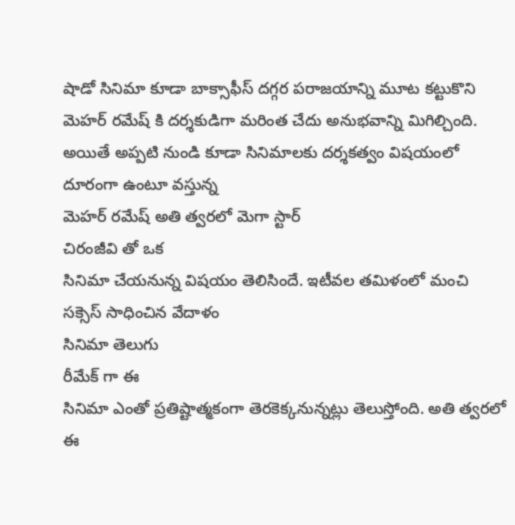షాడో సినిమా కూడా బాక్సాఫీస్ దగ్గర పరాజయాన్ని మూట కట్టుకొని
మెహర్ రమేష్ కి దర్శకుడిగా మరింత చేదు అనుభవాన్ని మిగిల్చింది. అయితే అప్పటి నుండి కూడా సినిమాలకు దర్శకత్వం విషయంలో దూరంగా ఉంటూ వస్తున్న
మెహర్ రమేష్ అతి త్వరలో మెగా స్టార్
చిరంజీవి తో ఒక
సినిమా చేయనున్న విషయం తెలిసిందే. ఇటీవల తమిళంలో మంచి
సక్సెస్ సాధించిన వేదాళం
సినిమా తెలుగు
రీమేక్ గా ఈ
సినిమా ఎంతో ప్రతిష్టాత్మకంగా తెరకెక్కనున్నట్లు తెలుస్తోంది. అతి త్వరలో ఈ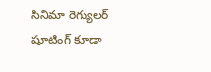సినిమా రెగ్యులర్ షూటింగ్ కూడా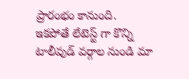ప్రారంభం కానుంది.
ఇకపోతే లేటెస్ట్ గా కొన్ని
టాలీవుడ్ వర్గాల నుండి మా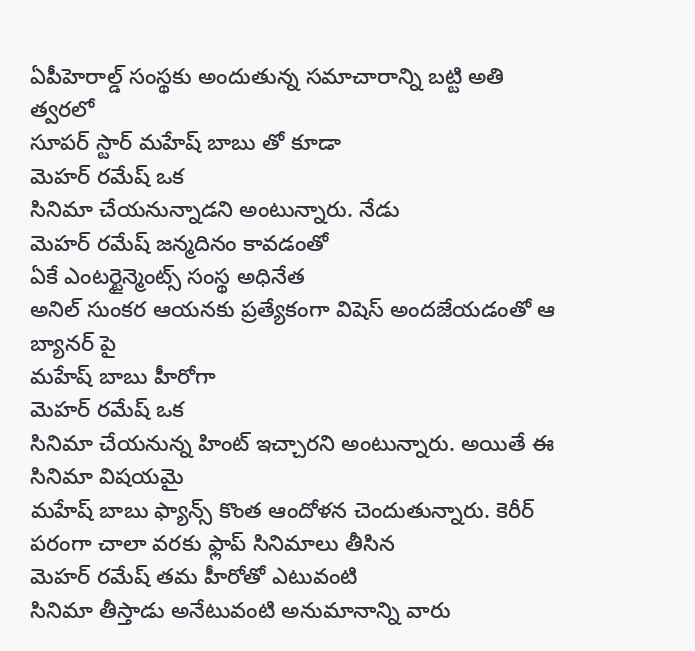ఏపీహెరాల్డ్ సంస్థకు అందుతున్న సమాచారాన్ని బట్టి అతి త్వరలో
సూపర్ స్టార్ మహేష్ బాబు తో కూడా
మెహర్ రమేష్ ఒక
సినిమా చేయనున్నాడని అంటున్నారు. నేడు
మెహర్ రమేష్ జన్మదినం కావడంతో
ఏకే ఎంటర్టైన్మెంట్స్ సంస్థ అధినేత
అనిల్ సుంకర ఆయనకు ప్రత్యేకంగా విషెస్ అందజేయడంతో ఆ బ్యానర్ పై
మహేష్ బాబు హీరోగా
మెహర్ రమేష్ ఒక
సినిమా చేయనున్న హింట్ ఇచ్చారని అంటున్నారు. అయితే ఈ
సినిమా విషయమై
మహేష్ బాబు ఫ్యాన్స్ కొంత ఆందోళన చెందుతున్నారు. కెరీర్ పరంగా చాలా వరకు ఫ్లాప్ సినిమాలు తీసిన
మెహర్ రమేష్ తమ హీరోతో ఎటువంటి
సినిమా తీస్తాడు అనేటువంటి అనుమానాన్ని వారు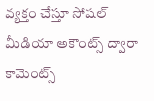వ్యక్తం చేస్తూ సోషల్
మీడియా అకౌంట్స్ ద్వారా కామెంట్స్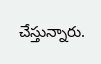చేస్తున్నారు.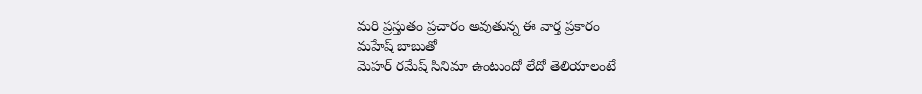మరి ప్రస్తుతం ప్రచారం అవుతున్న ఈ వార్త ప్రకారం
మహేష్ బాబుతో
మెహర్ రమేష్ సినిమా ఉంటుందో లేదో తెలియాలంటే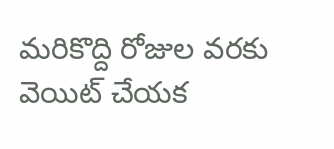మరికొద్ది రోజుల వరకు వెయిట్ చేయక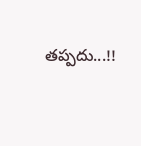తప్పదు...!!